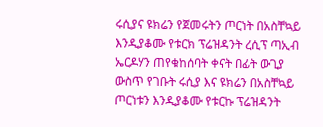ሩሲያና ዩክሬን የጀመሩትን ጦርነት በአስቸኳይ እንዲያቆሙ የቱርክ ፕሬዝዳንት ረሲፕ ጣኢብ ኤርዶሃን ጠየቁከሰባት ቀናት በፊት ውጊያ ውስጥ የገቡት ሩሲያ እና ዩክሬን በአስቸኳይ ጦርነቱን እንዲያቆሙ የቱርኩ ፕሬዝዳንት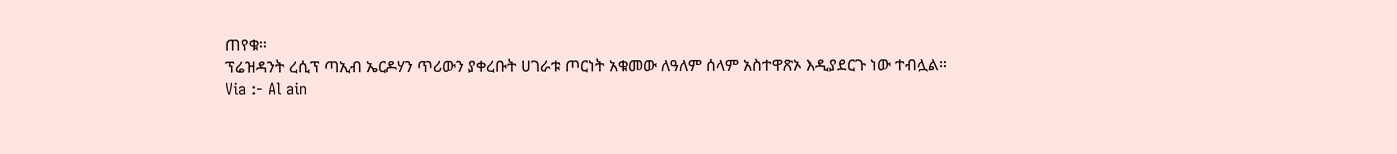ጠየቁ።
ፕሬዝዳንት ረሲፕ ጣኢብ ኤርዶሃን ጥሪውን ያቀረቡት ሀገራቱ ጦርነት አቁመው ለዓለም ሰላም አስተዋጽኦ እዲያደርጉ ነው ተብሏል።
Via :- Al ain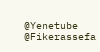@Yenetube @Fikerassefa